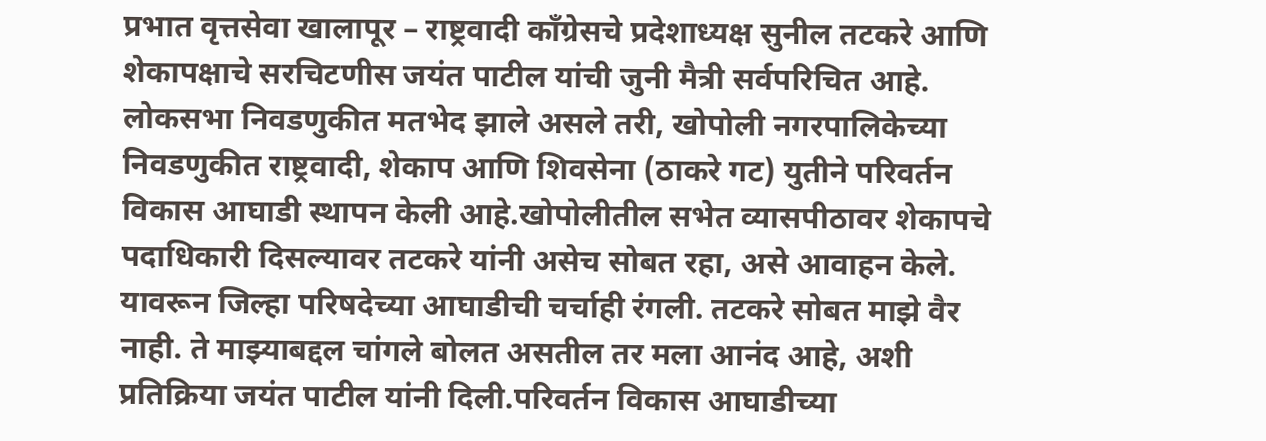प्रभात वृत्तसेवा खालापूर – राष्ट्रवादी काँग्रेसचे प्रदेशाध्यक्ष सुनील तटकरे आणि शेकापक्षाचे सरचिटणीस जयंत पाटील यांची जुनी मैत्री सर्वपरिचित आहे. लोकसभा निवडणुकीत मतभेद झाले असले तरी, खोपोली नगरपालिकेच्या निवडणुकीत राष्ट्रवादी, शेकाप आणि शिवसेना (ठाकरे गट) युतीने परिवर्तन विकास आघाडी स्थापन केली आहे.खोपोलीतील सभेत व्यासपीठावर शेकापचे पदाधिकारी दिसल्यावर तटकरे यांनी असेच सोबत रहा, असे आवाहन केले. यावरून जिल्हा परिषदेच्या आघाडीची चर्चाही रंगली. तटकरे सोबत माझे वैर नाही. ते माझ्याबद्दल चांगले बोलत असतील तर मला आनंद आहे, अशी प्रतिक्रिया जयंत पाटील यांनी दिली.परिवर्तन विकास आघाडीच्या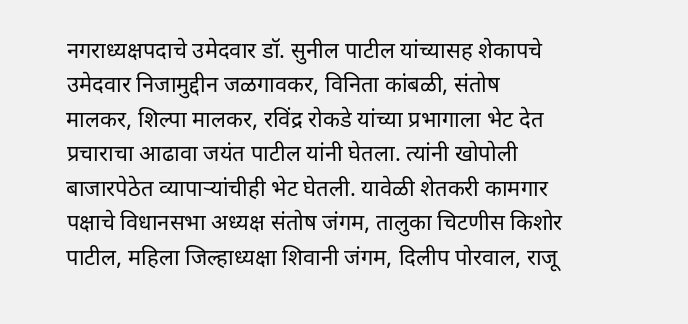नगराध्यक्षपदाचे उमेदवार डॉ. सुनील पाटील यांच्यासह शेकापचे उमेदवार निजामुद्दीन जळगावकर, विनिता कांबळी, संतोष मालकर, शिल्पा मालकर, रविंद्र रोकडे यांच्या प्रभागाला भेट देत प्रचाराचा आढावा जयंत पाटील यांनी घेतला. त्यांनी खोपोली बाजारपेठेत व्यापाऱ्यांचीही भेट घेतली. यावेळी शेतकरी कामगार पक्षाचे विधानसभा अध्यक्ष संतोष जंगम, तालुका चिटणीस किशोर पाटील, महिला जिल्हाध्यक्षा शिवानी जंगम, दिलीप पोरवाल, राजू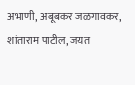अभाणी, अबूबकर जळगावकर, शांताराम पाटील, जयत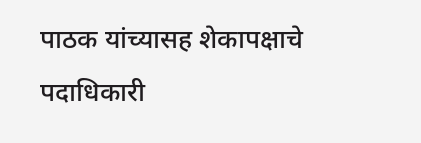पाठक यांच्यासह शेकापक्षाचे पदाधिकारी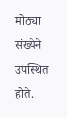मोठ्या संख्येने उपस्थित होते.